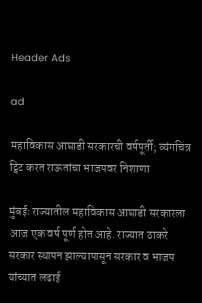Header Ads

ad

महाविकास आघाडी सरकारची वर्षपूर्ती; व्यंगचित्र ट्विट करत राऊतांचा भाजपवर निशाणा

मुंबईः राज्यातील महाविकास आघाडी सरकारला आज एक वर्ष पूर्ण होत आहे. राज्यात ठाकरे सरकार स्थापन झाल्यापासून सरकार व भाजप यांच्यात लढाई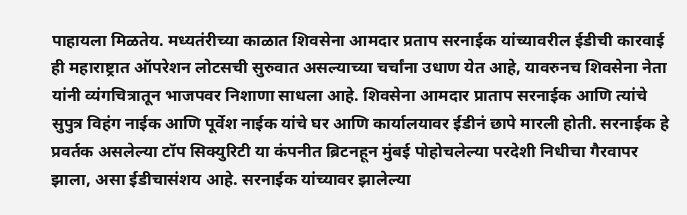पाहायला मिळतेय. मध्यतंरीच्या काळात शिवसेना आमदार प्रताप सरनाईक यांच्यावरील ईडीची कारवाई ही महाराष्ट्रात ऑपरेशन लोटसची सुरुवात असल्याच्या चर्चांना उधाण येत आहे, यावरुनच शिवसेना नेता यांनी व्यंगचित्रातून भाजपवर निशाणा साधला आहे. शिवसेना आमदार प्राताप सरनाईक आणि त्यांचे सुपुत्र विहंग नाईक आणि पूर्वेश नाईक यांचे घर आणि कार्यालयावर ईडीनं छापे मारली होती. सरनाईक हे प्रवर्तक असलेल्या टॉप सिक्युरिटी या कंपनीत ब्रिटनहून मुंबई पोहोचलेल्या परदेशी निधीचा गैरवापर झाला, असा ईडीचासंशय आहे. सरनाईक यांच्यावर झालेल्या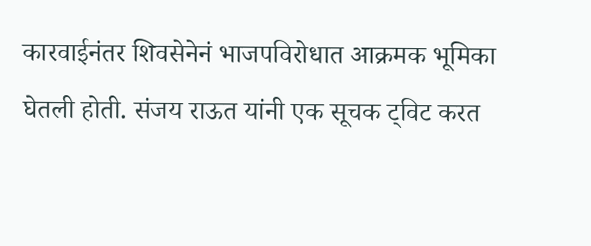कारवाईनंतर शिवसेनेनं भाजपविरोधात आक्रमक भूमिका घेतली होती. संजय राऊत यांनी एक सूचक ट्विट करत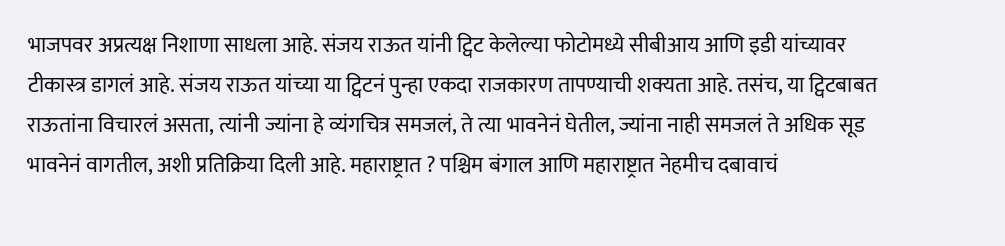भाजपवर अप्रत्यक्ष निशाणा साधला आहे. संजय राऊत यांनी ट्विट केलेल्या फोटोमध्ये सीबीआय आणि इडी यांच्यावर टीकास्त्र डागलं आहे. संजय राऊत यांच्या या ट्विटनं पुन्हा एकदा राजकारण तापण्याची शक्यता आहे. तसंच, या ट्विटबाबत राऊतांना विचारलं असता, त्यांनी ज्यांना हे व्यंगचित्र समजलं, ते त्या भावनेनं घेतील, ज्यांना नाही समजलं ते अधिक सूड भावनेनं वागतील, अशी प्रतिक्रिया दिली आहे. महाराष्ट्रात ? पश्चिम बंगाल आणि महाराष्ट्रात नेहमीच दबावाचं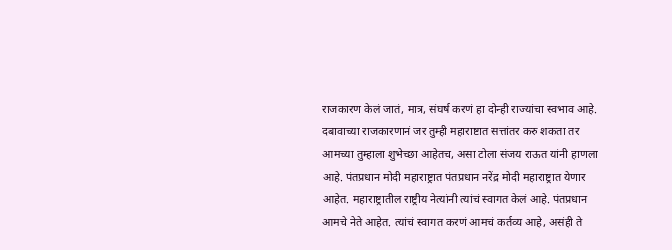राजकारण केलं जातं, मात्र, संघर्ष करणं हा दोन्ही राज्यांचा स्वभाव आहे. दबावाच्या राजकारणानं जर तुम्ही महाराष्टात सत्तांतर करु शकता तर आमच्या तुम्हाला शुभेच्छा आहेतच, असा टोला संजय राऊत यांनी हाणला आहे. पंतप्रधान मोदी महाराष्ट्रात पंतप्रधान नरेंद्र मोदी महाराष्ट्रात येणार आहेत. महाराष्ट्रातील राष्ट्रीय नेत्यांनी त्यांचं स्वागत केलं आहे. पंतप्रधान आमचे नेते आहेत. त्यांचं स्वागत करणं आमचं कर्तव्य आहे, असंही ते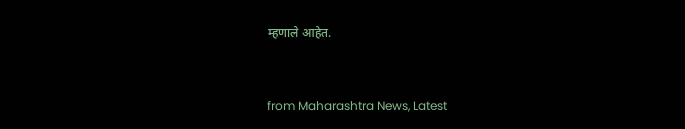म्हणाले आहेत.


from Maharashtra News, Latest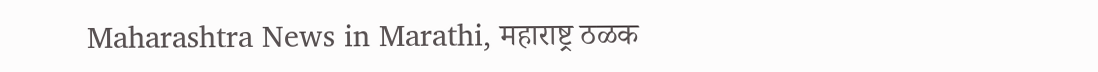Maharashtra News in Marathi, महाराष्ट्र ठळक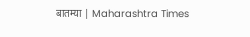बातम्या | Maharashtra Times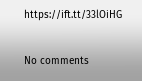https://ift.tt/33lOiHG

No comments